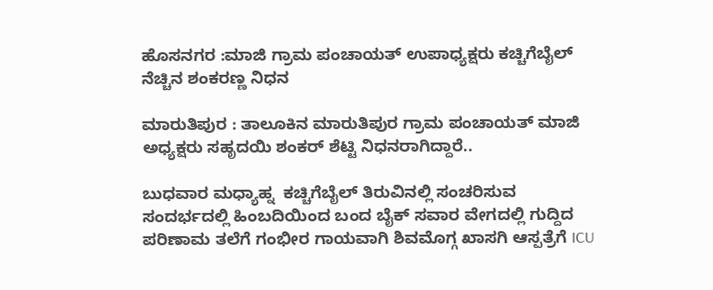ಹೊಸನಗರ :ಮಾಜಿ ಗ್ರಾಮ ಪಂಚಾಯತ್ ಉಪಾಧ್ಯಕ್ಷರು ಕಚ್ಚಿಗೆಬೈಲ್ ನೆಚ್ಚಿನ ಶಂಕರಣ್ಣ ನಿಧನ

ಮಾರುತಿಪುರ : ತಾಲೂಕಿನ ಮಾರುತಿಪುರ ಗ್ರಾಮ ಪಂಚಾಯತ್ ಮಾಜಿ ಅಧ್ಯಕ್ಷರು ಸಹೃದಯಿ ಶಂಕರ್ ಶೆಟ್ಟಿ ನಿಧನರಾಗಿದ್ದಾರೆ..

ಬುಧವಾರ ಮಧ್ಯಾಹ್ನ  ಕಚ್ಚಿಗೆಬೈಲ್ ತಿರುವಿನಲ್ಲಿ ಸಂಚರಿಸುವ ಸಂದರ್ಭದಲ್ಲಿ ಹಿಂಬದಿಯಿಂದ ಬಂದ ಬೈಕ್ ಸವಾರ ವೇಗದಲ್ಲಿ ಗುದ್ದಿದ ಪರಿಣಾಮ ತಲೆಗೆ ಗಂಭೀರ ಗಾಯವಾಗಿ ಶಿವಮೊಗ್ಗ ಖಾಸಗಿ ಆಸ್ಪತ್ರೆಗೆ ICU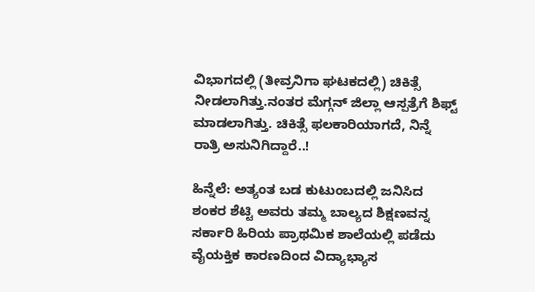ವಿಭಾಗದಲ್ಲಿ (ತೀವ್ರನಿಗಾ ಘಟಕದಲ್ಲಿ) ಚಿಕಿತ್ಸೆ ನೀಡಲಾಗಿತ್ತು.ನಂತರ ಮೆಗ್ಗನ್ ಜಿಲ್ಲಾ ಆಸ್ಪತ್ರೆಗೆ ಶಿಫ್ಟ್ ಮಾಡಲಾಗಿತ್ತು. ಚಿಕಿತ್ಸೆ ಫಲಕಾರಿಯಾಗದೆ, ನಿನ್ನೆ ರಾತ್ರಿ ಅಸುನಿಗಿದ್ದಾರೆ..!

ಹಿನ್ನೆಲೆ: ಅತ್ಯಂತ ಬಡ ಕುಟುಂಬದಲ್ಲಿ ಜನಿಸಿದ ಶಂಕರ ಶೆಟ್ಟಿ ಅವರು ತಮ್ಮ ಬಾಲ್ಯದ ಶಿಕ್ಷಣವನ್ನ ಸರ್ಕಾರಿ ಹಿರಿಯ ಪ್ರಾಥಮಿಕ ಶಾಲೆಯಲ್ಲಿ ಪಡೆದು ವೈಯಕ್ತಿಕ ಕಾರಣದಿಂದ ವಿದ್ಯಾಭ್ಯಾಸ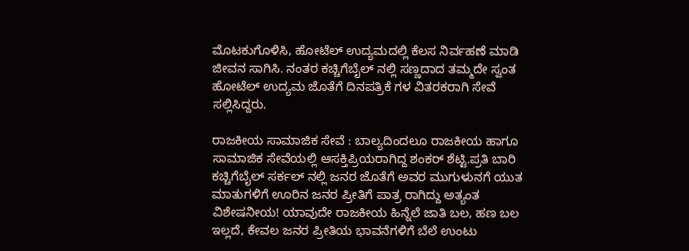ಮೊಟಕುಗೊಳಿಸಿ, ಹೋಟೆಲ್ ಉದ್ಯಮದಲ್ಲಿ ಕೆಲಸ ನಿರ್ವಹಣೆ ಮಾಡಿ ಜೀವನ ಸಾಗಿಸಿ. ನಂತರ ಕಚ್ಚಿಗೆಬೈಲ್ ನಲ್ಲಿ ಸಣ್ಣದಾದ ತಮ್ಮದೇ ಸ್ವಂತ ಹೋಟೆಲ್ ಉದ್ಯಮ ಜೊತೆಗೆ ದಿನಪತ್ರಿಕೆ ಗಳ ವಿತರಕರಾಗಿ ಸೇವೆ ಸಲ್ಲಿಸಿದ್ದರು.

ರಾಜಕೀಯ ಸಾಮಾಜಿಕ ಸೇವೆ : ಬಾಲ್ಯದಿಂದಲೂ ರಾಜಕೀಯ ಹಾಗೂ ಸಾಮಾಜಿಕ ಸೇವೆಯಲ್ಲಿ ಆಸಕ್ತಿಪ್ರಿಯರಾಗಿದ್ದ ಶಂಕರ್ ಶೆಟ್ಟಿ.ಪ್ರತಿ ಬಾರಿ ಕಚ್ಚಿಗೆಬೈಲ್ ಸರ್ಕಲ್ ನಲ್ಲಿ ಜನರ ಜೊತೆಗೆ ಅವರ ಮುಗುಳುನಗೆ ಯುತ ಮಾತುಗಳಿಗೆ ಊರಿನ ಜನರ ಪ್ರೀತಿಗೆ ಪಾತ್ರ ರಾಗಿದ್ದು ಅತ್ಯಂತ ವಿಶೇಷನೀಯ! ಯಾವುದೇ ರಾಜಕೀಯ ಹಿನ್ನೆಲೆ ಜಾತಿ ಬಲ, ಹಣ ಬಲ ಇಲ್ಲದೆ, ಕೇವಲ ಜನರ ಪ್ರೀತಿಯ ಭಾವನೆಗಳಿಗೆ ಬೆಲೆ ಉಂಟು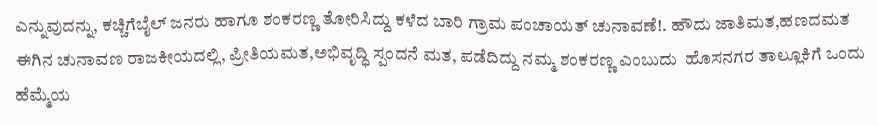ಎನ್ನುವುದನ್ನು, ಕಚ್ಚಿಗೆಬೈಲ್ ಜನರು ಹಾಗೂ ಶಂಕರಣ್ಣ ತೋರಿಸಿದ್ದು ಕಳೆದ ಬಾರಿ ಗ್ರಾಮ ಪಂಚಾಯತ್ ಚುನಾವಣೆ!. ಹೌದು ಜಾತಿಮತ,ಹಣದಮತ ಈಗಿನ ಚುನಾವಣ ರಾಜಕೀಯದಲ್ಲಿ, ಪ್ರೀತಿಯಮತ,ಅಭಿವೃದ್ಧಿ ಸ್ಪಂದನೆ ಮತ, ಪಡೆದಿದ್ದು ನಮ್ಮ ಶಂಕರಣ್ಣ ಎಂಬುದು  ಹೊಸನಗರ ತಾಲ್ಲೂಕಿಗೆ ಒಂದು ಹೆಮ್ಮೆಯ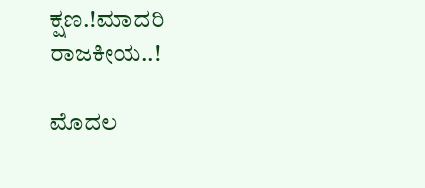ಕ್ಷಣ.!ಮಾದರಿ ರಾಜಕೀಯ..!

ಮೊದಲ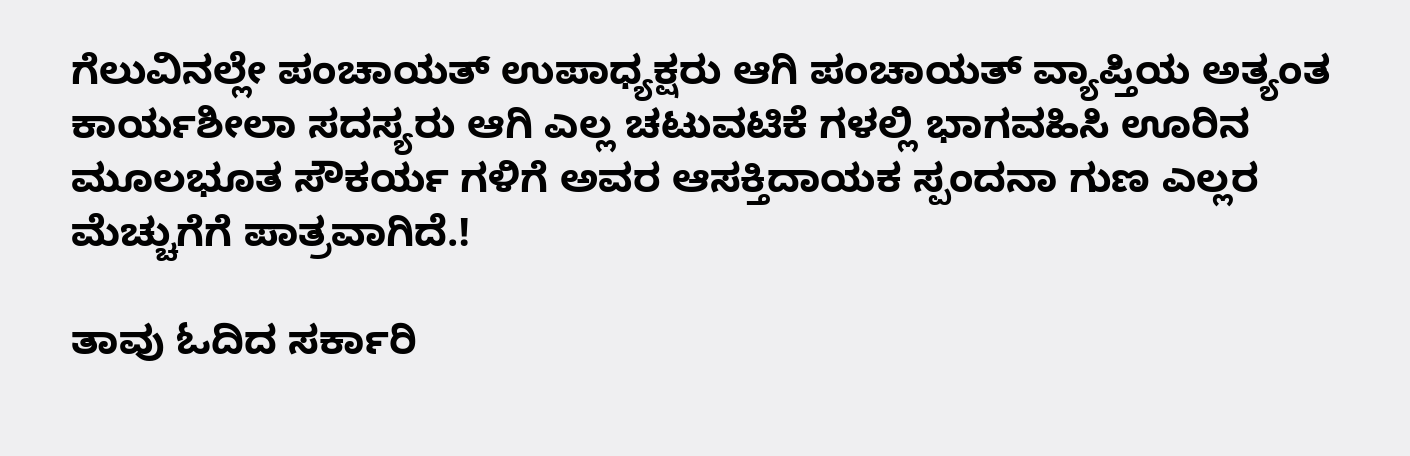ಗೆಲುವಿನಲ್ಲೇ ಪಂಚಾಯತ್ ಉಪಾಧ್ಯಕ್ಷರು ಆಗಿ ಪಂಚಾಯತ್ ವ್ಯಾಪ್ತಿಯ ಅತ್ಯಂತ ಕಾರ್ಯಶೀಲಾ ಸದಸ್ಯರು ಆಗಿ ಎಲ್ಲ ಚಟುವಟಿಕೆ ಗಳಲ್ಲಿ ಭಾಗವಹಿಸಿ ಊರಿನ ಮೂಲಭೂತ ಸೌಕರ್ಯ ಗಳಿಗೆ ಅವರ ಆಸಕ್ತಿದಾಯಕ ಸ್ಪಂದನಾ ಗುಣ ಎಲ್ಲರ ಮೆಚ್ಚುಗೆಗೆ ಪಾತ್ರವಾಗಿದೆ.!

ತಾವು ಓದಿದ ಸರ್ಕಾರಿ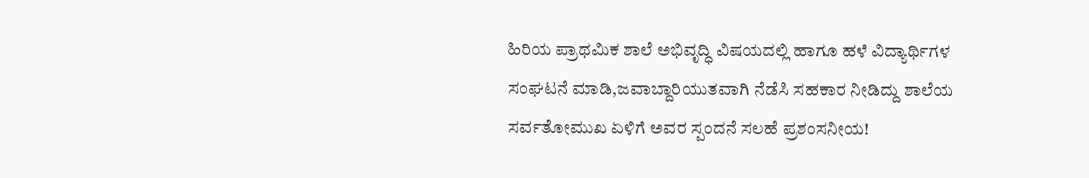ಹಿರಿಯ ಪ್ರಾಥಮಿಕ ಶಾಲೆ ಅಭಿವೃದ್ಧಿ ವಿಷಯದಲ್ಲಿ ಹಾಗೂ ಹಳೆ ವಿದ್ಯಾರ್ಥಿಗಳ ಸಂಘಟನೆ ಮಾಡಿ,ಜವಾಬ್ದಾರಿಯುತವಾಗಿ ನೆಡೆಸಿ ಸಹಕಾರ ನೀಡಿದ್ದು ಶಾಲೆಯ ಸರ್ವತೋಮುಖ ಏಳಿಗೆ ಅವರ ಸ್ಪಂದನೆ ಸಲಹೆ ಪ್ರಶಂಸನೀಯ!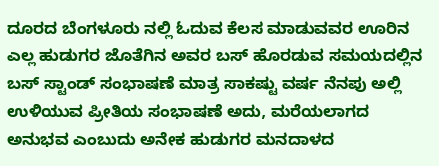ದೂರದ ಬೆಂಗಳೂರು ನಲ್ಲಿ ಓದುವ ಕೆಲಸ ಮಾಡುವವರ ಊರಿನ ಎಲ್ಲ ಹುಡುಗರ ಜೊತೆಗಿನ ಅವರ ಬಸ್ ಹೊರಡುವ ಸಮಯದಲ್ಲಿನ ಬಸ್ ಸ್ಟಾಂಡ್ ಸಂಭಾಷಣೆ ಮಾತ್ರ ಸಾಕಷ್ಟು ವರ್ಷ ನೆನಪು ಅಲ್ಲಿ ಉಳಿಯುವ ಪ್ರೀತಿಯ ಸಂಭಾಷಣೆ ಅದು, ಮರೆಯಲಾಗದ ಅನುಭವ ಎಂಬುದು ಅನೇಕ ಹುಡುಗರ ಮನದಾಳದ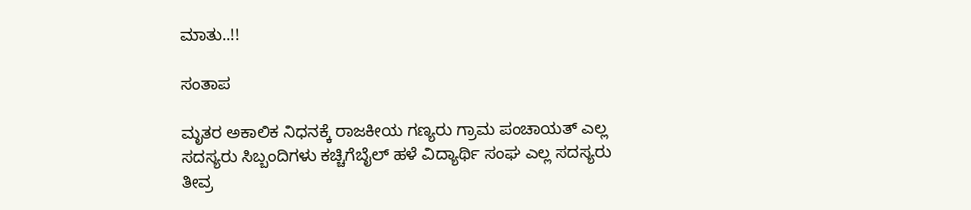ಮಾತು..!!

ಸಂತಾಪ

ಮೃತರ ಅಕಾಲಿಕ ನಿಧನಕ್ಕೆ ರಾಜಕೀಯ ಗಣ್ಯರು ಗ್ರಾಮ ಪಂಚಾಯತ್ ಎಲ್ಲ ಸದಸ್ಯರು ಸಿಬ್ಬಂದಿಗಳು ಕಚ್ಚಿಗೆಬೈಲ್ ಹಳೆ ವಿದ್ಯಾರ್ಥಿ ಸಂಘ ಎಲ್ಲ ಸದಸ್ಯರು ತೀವ್ರ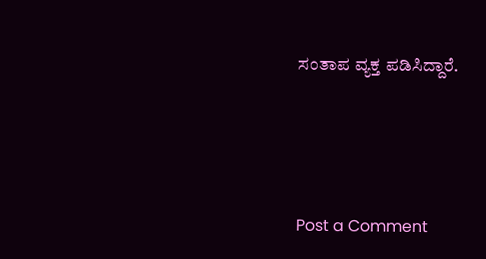ಸಂತಾಪ ವ್ಯಕ್ತ ಪಡಿಸಿದ್ದಾರೆ.






Post a Comment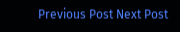Previous Post Next Post